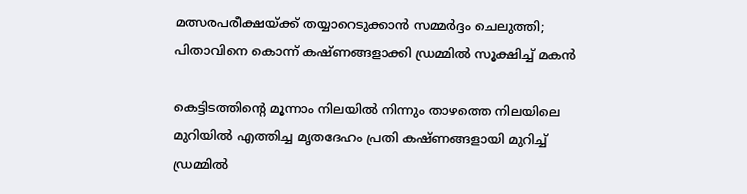മത്സരപരീക്ഷയ്ക്ക് തയ്യാറെടുക്കാൻ സമ്മർദ്ദം ചെലുത്തി; പിതാവിനെ കൊന്ന് കഷ്ണങ്ങളാക്കി ഡ്രമ്മിൽ സൂക്ഷിച്ച് മകൻ

കെട്ടിടത്തിന്റെ മൂന്നാം നിലയില്‍ നിന്നും താഴത്തെ നിലയിലെ മുറിയില്‍ എത്തിച്ച മൃതദേഹം പ്രതി കഷ്ണങ്ങളായി മുറിച്ച് ഡ്രമ്മില്‍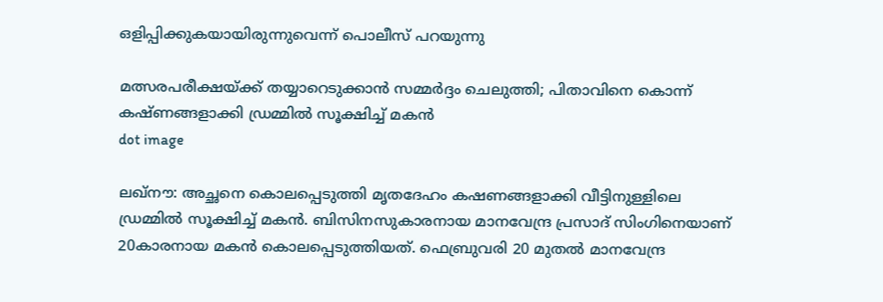ഒളിപ്പിക്കുകയായിരുന്നുവെന്ന് പൊലീസ് പറയുന്നു

മത്സരപരീക്ഷയ്ക്ക് തയ്യാറെടുക്കാൻ സമ്മർദ്ദം ചെലുത്തി; പിതാവിനെ കൊന്ന് കഷ്ണങ്ങളാക്കി ഡ്രമ്മിൽ സൂക്ഷിച്ച് മകൻ
dot image

ലഖ്‌നൗ: അച്ഛനെ കൊലപ്പെടുത്തി മൃതദേഹം കഷണങ്ങളാക്കി വീട്ടിനുള്ളിലെ ഡ്രമ്മില്‍ സൂക്ഷിച്ച് മകന്‍. ബിസിനസുകാരനായ മാനവേന്ദ്ര പ്രസാദ് സിംഗിനെയാണ് 20കാരനായ മകന്‍ കൊലപ്പെടുത്തിയത്. ഫെബ്രുവരി 20 മുതല്‍ മാനവേന്ദ്ര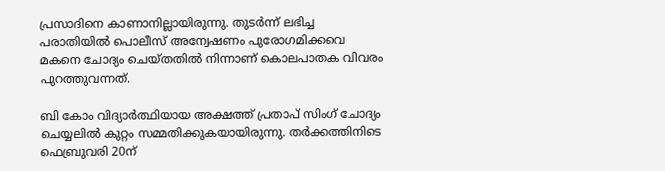പ്രസാദിനെ കാണാനില്ലായിരുന്നു. തുടര്‍ന്ന് ലഭിച്ച പരാതിയില്‍ പൊലീസ് അന്വേഷണം പുരോഗമിക്കവെ മകനെ ചോദ്യം ചെയ്തതില്‍ നിന്നാണ് കൊലപാതക വിവരം പുറത്തുവന്നത്.

ബി കോം വിദ്യാര്‍ത്ഥിയായ അക്ഷത്ത് പ്രതാപ് സിംഗ് ചോദ്യം ചെയ്യലില്‍ കുറ്റം സമ്മതിക്കുകയായിരുന്നു. തര്‍ക്കത്തിനിടെ ഫെബ്രുവരി 20ന്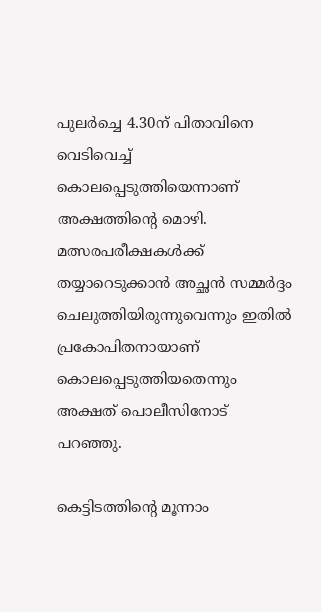പുലര്‍ച്ചെ 4.30ന് പിതാവിനെ വെടിവെച്ച് കൊലപ്പെടുത്തിയെന്നാണ് അക്ഷത്തിന്റെ മൊഴി. മത്സരപരീക്ഷകള്‍ക്ക് തയ്യാറെടുക്കാന്‍ അച്ഛന്‍ സമ്മര്‍ദ്ദം ചെലുത്തിയിരുന്നുവെന്നും ഇതില്‍ പ്രകോപിതനായാണ് കൊലപ്പെടുത്തിയതെന്നും അക്ഷത് പൊലീസിനോട് പറഞ്ഞു.

കെട്ടിടത്തിന്റെ മൂന്നാം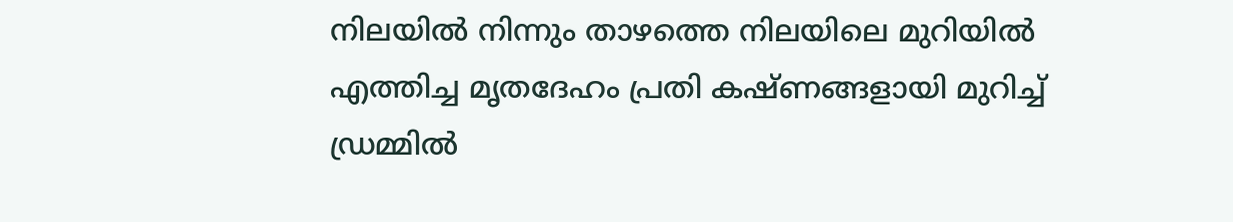നിലയില്‍ നിന്നും താഴത്തെ നിലയിലെ മുറിയില്‍ എത്തിച്ച മൃതദേഹം പ്രതി കഷ്ണങ്ങളായി മുറിച്ച് ഡ്രമ്മില്‍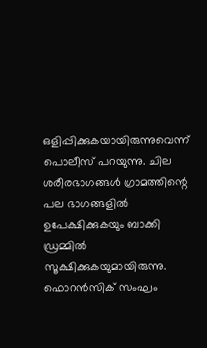ഒളിപ്പിക്കുകയായിരുന്നുവെന്ന് പൊലീസ് പറയുന്നു. ചില ശരീരഭാഗങ്ങള്‍ ഗ്രാമത്തിന്റെ പല ഭാഗങ്ങളില്‍ ഉപേക്ഷിക്കുകയും ബാക്കി ഡ്രമ്മില്‍ സൂക്ഷിക്കുകയുമായിരുന്നു. ഫൊറന്‍സിക് സംഘം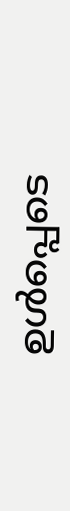ഉള്‍പ്പെടെ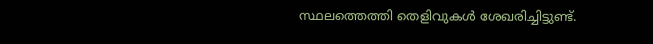സ്ഥലത്തെത്തി തെളിവുകള്‍ ശേഖരിച്ചിട്ടുണ്ട്.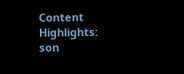Content Highlights: son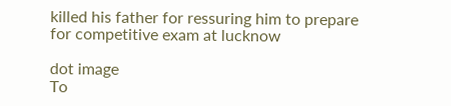killed his father for ressuring him to prepare for competitive exam at lucknow

dot image
To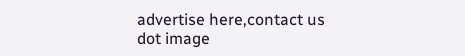advertise here,contact us
dot image